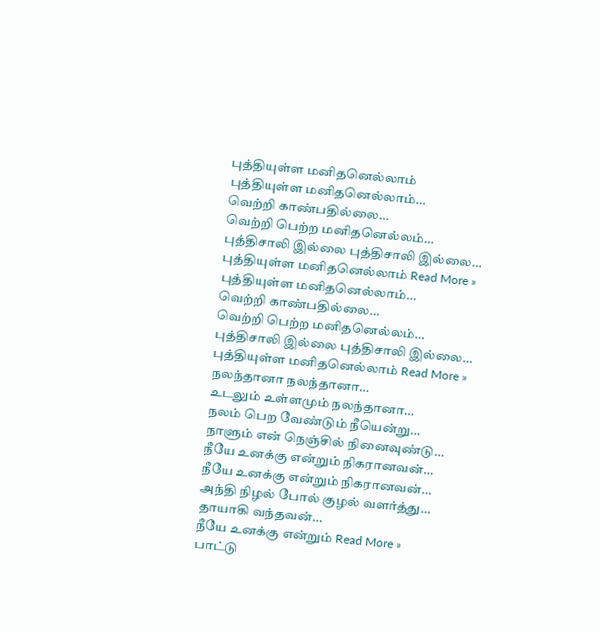புத்தியுள்ள மனிதனெல்லாம்
புத்தியுள்ள மனிதனெல்லாம்…
வெற்றி காண்பதில்லை…
வெற்றி பெற்ற மனிதனெல்லம்…
புத்திசாலி இல்லை புத்திசாலி இல்லை…
புத்தியுள்ள மனிதனெல்லாம் Read More »
புத்தியுள்ள மனிதனெல்லாம்…
வெற்றி காண்பதில்லை…
வெற்றி பெற்ற மனிதனெல்லம்…
புத்திசாலி இல்லை புத்திசாலி இல்லை…
புத்தியுள்ள மனிதனெல்லாம் Read More »
நலந்தானா நலந்தானா…
உடலும் உள்ளமும் நலந்தானா…
நலம் பெற வேண்டும் நீயென்று…
நாளும் என் நெஞ்சில் நினைவுண்டு…
நீயே உனக்கு என்றும் நிகரானவன்…
நீயே உனக்கு என்றும் நிகரானவன்…
அந்தி நிழல் போல் குழல் வளர்த்து…
தாயாகி வந்தவன்…
நீயே உனக்கு என்றும் Read More »
பாட்டு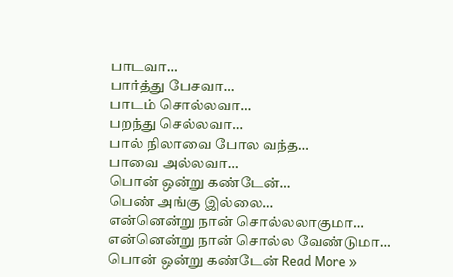பாடவா…
பார்த்து பேசவா…
பாடம் சொல்லவா…
பறந்து செல்லவா…
பால் நிலாவை போல வந்த…
பாவை அல்லவா…
பொன் ஒன்று கண்டேன்…
பெண் அங்கு இல்லை…
என்னென்று நான் சொல்லலாகுமா…
என்னென்று நான் சொல்ல வேண்டுமா…
பொன் ஒன்று கண்டேன் Read More »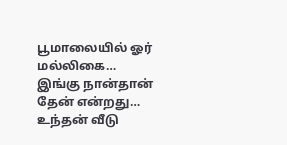பூமாலையில் ஓர் மல்லிகை…
இங்கு நான்தான் தேன் என்றது…
உந்தன் வீடு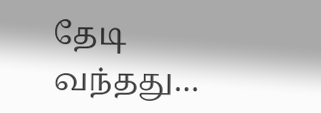தேடி வந்தது…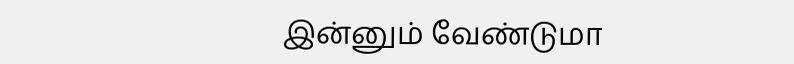இன்னும் வேண்டுமா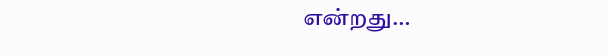என்றது…